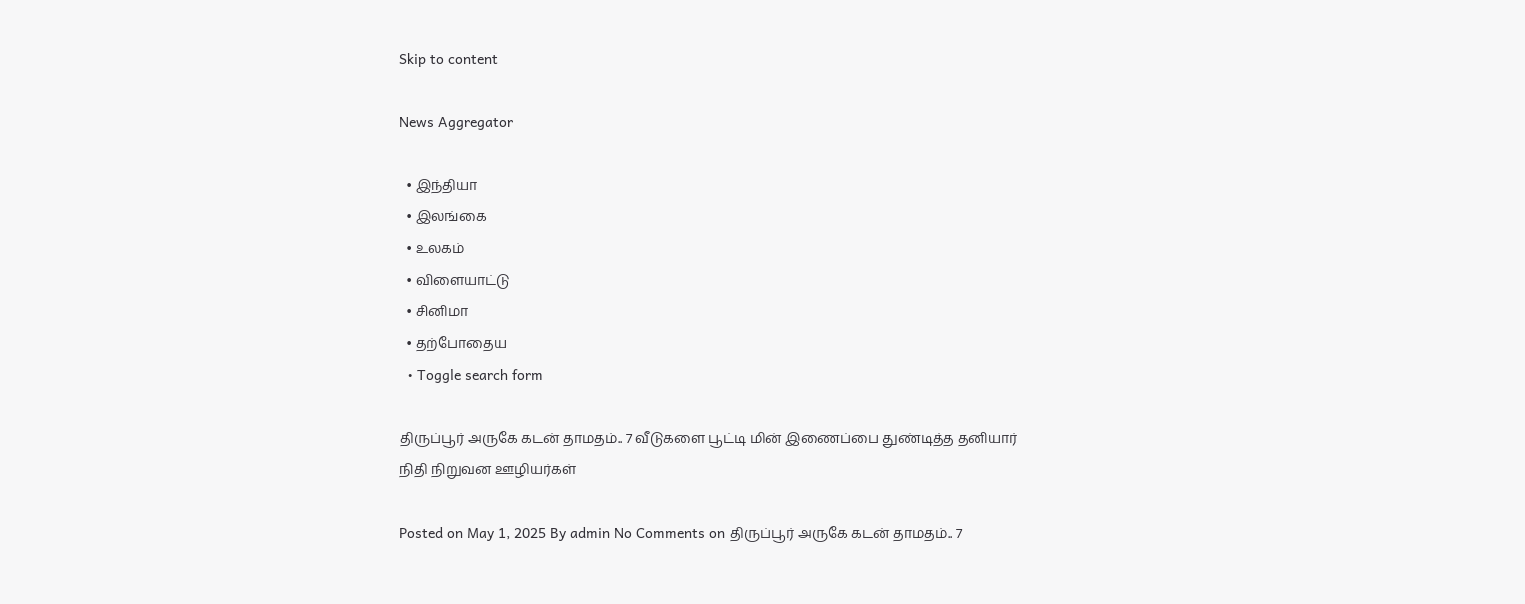Skip to content

News Aggregator

  • இந்தியா
  • இலங்கை
  • உலகம்
  • விளையாட்டு
  • சினிமா
  • தற்போதைய
  • Toggle search form

திருப்பூர் அருகே கடன் தாமதம்.. 7 வீடுகளை பூட்டி மின் இணைப்பை துண்டித்த தனியார் நிதி நிறுவன ஊழியர்கள்

Posted on May 1, 2025 By admin No Comments on திருப்பூர் அருகே கடன் தாமதம்.. 7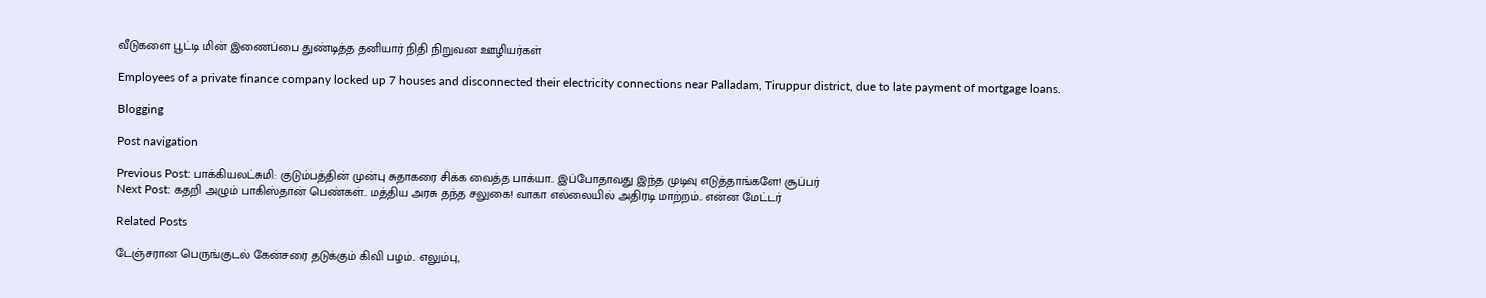வீடுகளை பூட்டி மின் இணைப்பை துண்டித்த தனியார் நிதி நிறுவன ஊழியர்கள்

Employees of a private finance company locked up 7 houses and disconnected their electricity connections near Palladam, Tiruppur district, due to late payment of mortgage loans.

Blogging

Post navigation

Previous Post: பாக்கியலட்சுமி: குடும்பத்தின் முன்பு சுதாகரை சிக்க வைத்த பாக்யா.. இப்போதாவது இந்த முடிவு எடுத்தாங்களே! சூப்பர்
Next Post: கதறி அழும் பாகிஸ்தான் பெண்கள்.. மத்திய அரசு தந்த சலுகை! வாகா எல்லையில் அதிரடி மாற்றம்.. என்ன மேட்டர்

Related Posts

டேஞ்சரான பெருங்குடல் கேன்சரை தடுக்கும் கிவி பழம்.. எலும்பு,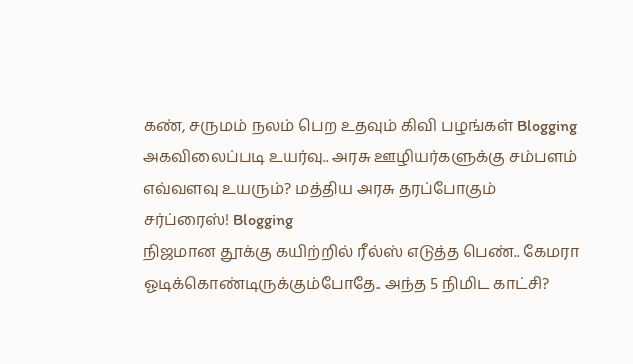கண், சருமம் நலம் பெற உதவும் கிவி பழங்கள் Blogging
அகவிலைப்படி உயர்வு.. அரசு ஊழியர்களுக்கு சம்பளம் எவ்வளவு உயரும்? மத்திய அரசு தரப்போகும் சர்ப்ரைஸ்! Blogging
நிஜமான தூக்கு கயிற்றில் ரீல்ஸ் எடுத்த பெண்.. கேமரா ஓடிக்கொண்டிருக்கும்போதே.. அந்த 5 நிமிட காட்சி?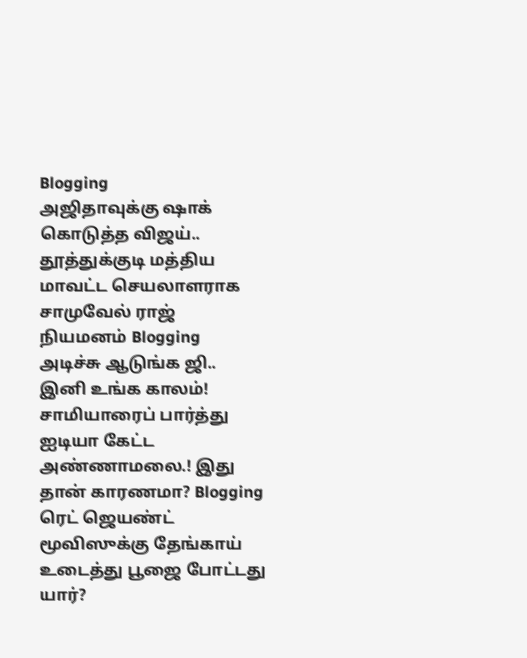Blogging
அஜிதாவுக்கு ஷாக் கொடுத்த விஜய்.. தூத்துக்குடி மத்திய மாவட்ட செயலாளராக சாமுவேல் ராஜ் நியமனம் Blogging
அடிச்சு ஆடுங்க ஜி.. இனி உங்க காலம்! சாமியாரைப் பார்த்து ஐடியா கேட்ட அண்ணாமலை.! இது தான் காரணமா? Blogging
ரெட் ஜெயண்ட் மூவிஸுக்கு தேங்காய் உடைத்து பூஜை போட்டது யார்?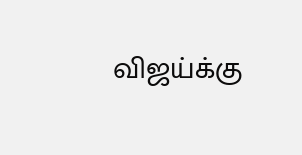விஜய்க்கு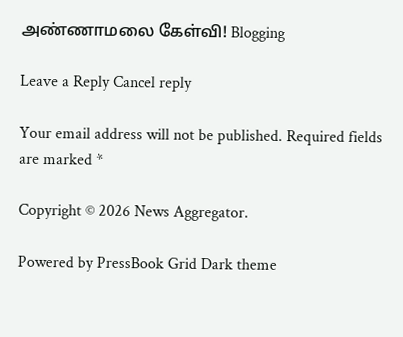அண்ணாமலை கேள்வி! Blogging

Leave a Reply Cancel reply

Your email address will not be published. Required fields are marked *

Copyright © 2026 News Aggregator.

Powered by PressBook Grid Dark theme